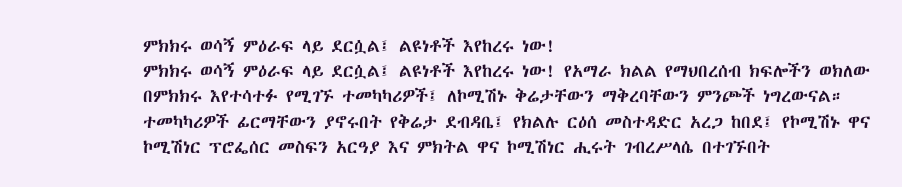ምክክሩ ወሳኝ ምዕራፍ ላይ ደርሷል፤ ልዩነቶች እየከረሩ ነው!
ምክክሩ ወሳኝ ምዕራፍ ላይ ደርሷል፤ ልዩነቶች እየከረሩ ነው! የአማራ ክልል የማህበረሰብ ክፍሎችን ወክለው በምክክሩ እየተሳተፉ የሚገኙ ተመካካሪዎች፤ ለኮሚሽኑ ቅሬታቸውን ማቅረባቸውን ምንጮች ነግረውናል። ተመካካሪዎች ፊርማቸውን ያኖሩበት የቅሬታ ደብዳቤ፤ የክልሉ ርዕሰ መስተዳድር አረጋ ከበደ፤ የኮሚሽኑ ዋና ኮሚሽነር ፕሮፌሰር መስፍን አርዓያ እና ምክትል ዋና ኮሚሽነር ሒሩት ገብረሥላሴ በተገኙበት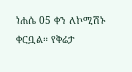ነሐሴ 05 ቀን ለኮሚሽኑ ቀርቧል። የቅሬታ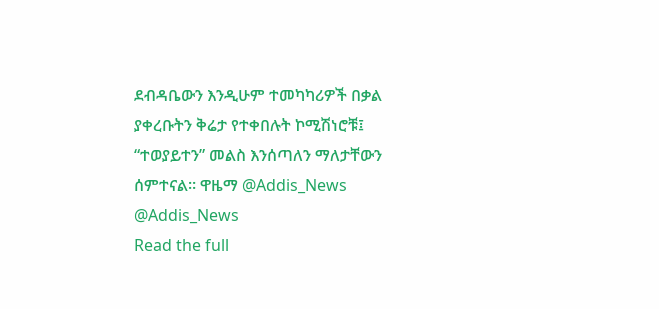ደብዳቤውን እንዲሁም ተመካካሪዎች በቃል ያቀረቡትን ቅሬታ የተቀበሉት ኮሚሽነሮቹ፤ “ተወያይተን” መልስ እንሰጣለን ማለታቸውን ሰምተናል። ዋዜማ @Addis_News @Addis_News
Read the full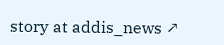story at addis_news ↗